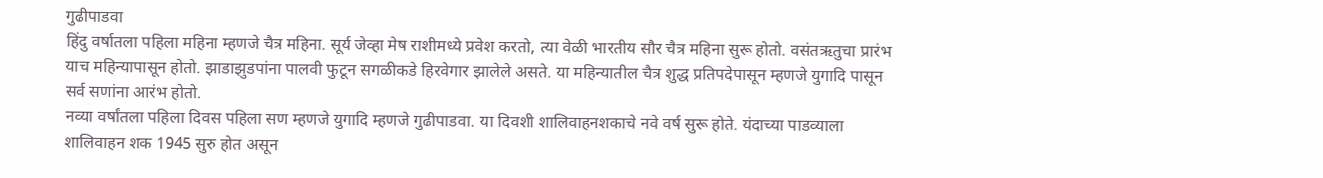गुढीपाडवा
हिंदु वर्षातला पहिला महिना म्हणजे चैत्र महिना. सूर्य जेव्हा मेष राशीमध्ये प्रवेश करतो, त्या वेळी भारतीय सौर चैत्र महिना सुरू होतो. वसंतऋतुचा प्रारंभ याच महिन्यापासून होतो. झाडाझुडपांना पालवी फुटून सगळीकडे हिरवेगार झालेले असते. या महिन्यातील चैत्र शुद्ध प्रतिपदेपासून म्हणजे युगादि पासून सर्व सणांना आरंभ होतो.
नव्या वर्षांतला पहिला दिवस पहिला सण म्हणजे युगादि म्हणजे गुढीपाडवा. या दिवशी शालिवाहनशकाचे नवे वर्ष सुरू होते. यंदाच्या पाडव्याला शालिवाहन शक 1945 सुरु होत असून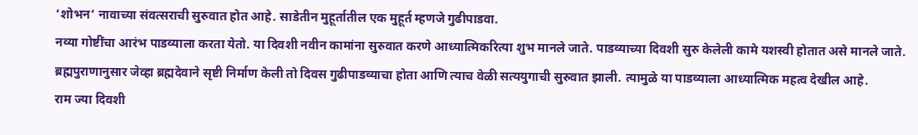‘शोभन‘ नावाच्या संवत्सराची सुरुवात होत आहे. साडेतीन मुहूर्तातील एक मुहूर्त म्हणजे गुढीपाडवा.
नव्या गोष्टींचा आरंभ पाडव्याला करता येतो. या दिवशी नवीन कामांना सुरुवात करणे आध्यात्मिकरित्या शुभ मानले जाते. पाडव्याच्या दिवशी सुरु केलेली कामे यशस्वी होतात असे मानले जाते.
ब्रह्मपुराणानुसार जेव्हा ब्रह्मदेवाने सृष्टी निर्माण केली तो दिवस गुढीपाडव्याचा होता आणि त्याच वेळी सत्ययुगाची सुरुवात झाली. त्यामुळे या पाडव्याला आध्यात्मिक महत्व देखील आहे.
राम ज्या दिवशी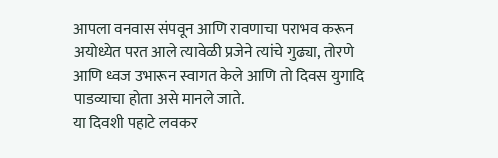आपला वनवास संपवून आणि रावणाचा पराभव करून अयोध्येत परत आले त्यावेळी प्रजेने त्यांचे गुढ्या, तोरणे आणि ध्वज उभारून स्वागत केले आणि तो दिवस युगादि पाडव्याचा होता असे मानले जाते.
या दिवशी पहाटे लवकर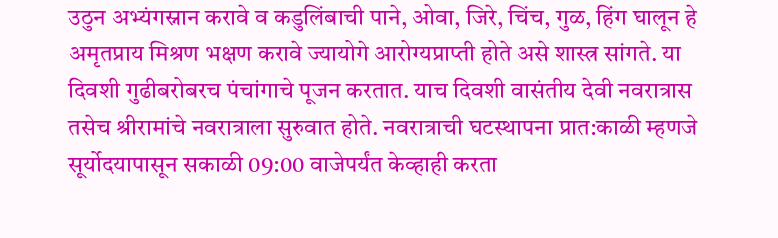उठुन अभ्यंगस्नान करावे व कडुलिंबाची पाने, ओवा, जिरे, चिंच, गुळ, हिंग घालून हे अमृतप्राय मिश्रण भक्षण करावे ज्यायोगे आरोग्यप्राप्ती होते असे शास्त्र सांगते. या दिवशी गुढीबरोबरच पंचांगाचे पूजन करतात. याच दिवशी वासंतीय देवी नवरात्रास तसेच श्रीरामांचे नवरात्राला सुरुवात होते. नवरात्राची घटस्थापना प्रात:काळी म्हणजे सूर्योदयापासून सकाळी 09:00 वाजेपर्यंत केव्हाही करता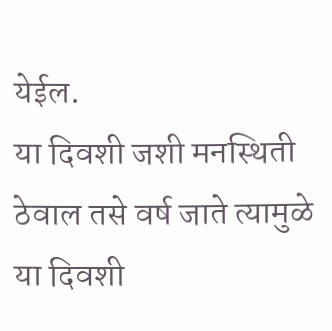येईल.
या दिवशी जशी मनस्थिती ठेवाल तसे वर्ष जाते त्यामुळे या दिवशी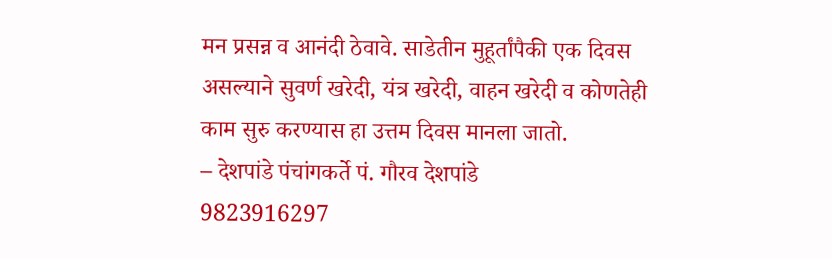मन प्रसन्न व आनंदी ठेवावे. साडेतीन मुहूर्तांपैकी एक दिवस असल्याने सुवर्ण खरेदी, यंत्र खरेदी, वाहन खरेदी व कोणतेही काम सुरु करण्यास हा उत्तम दिवस मानला जातो.
– देशपांडे पंचांगकर्ते पं. गौरव देशपांडे
9823916297